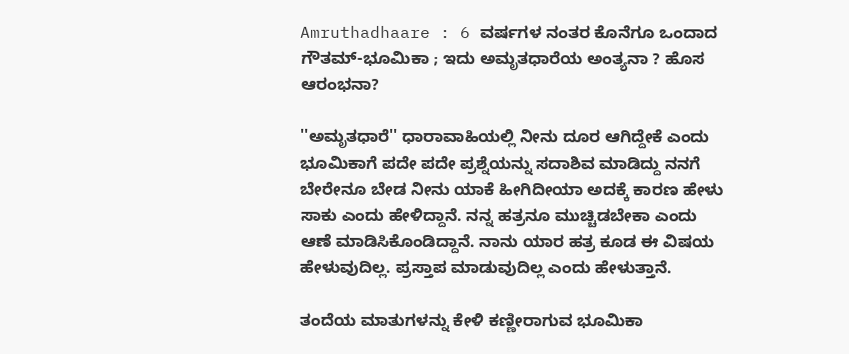Amruthadhaare : 6 ವರ್ಷಗಳ ನಂತರ ಕೊನೆಗೂ ಒಂದಾದ ಗೌತಮ್-ಭೂಮಿಕಾ ; ಇದು ಅಮೃತಧಾರೆಯ ಅಂತ್ಯನಾ ? ಹೊಸ ಆರಂಭನಾ?

''ಅಮೃತಧಾರೆ'' ಧಾರಾವಾಹಿಯಲ್ಲಿ ನೀನು ದೂರ ಆಗಿದ್ದೇಕೆ ಎಂದು ಭೂಮಿಕಾಗೆ ಪದೇ ಪದೇ ಪ್ರಶ್ನೆಯನ್ನು ಸದಾಶಿವ ಮಾಡಿದ್ದು ನನಗೆ ಬೇರೇನೂ ಬೇಡ ನೀನು ಯಾಕೆ ಹೀಗಿದೀಯಾ ಅದಕ್ಕೆ ಕಾರಣ ಹೇಳು ಸಾಕು ಎಂದು ಹೇಳಿದ್ದಾನೆ. ನನ್ನ ಹತ್ರನೂ ಮುಚ್ಚಿಡಬೇಕಾ ಎಂದು ಆಣೆ ಮಾಡಿಸಿಕೊಂಡಿದ್ದಾನೆ. ನಾನು ಯಾರ ಹತ್ರ ಕೂಡ ಈ ವಿಷಯ ಹೇಳುವುದಿಲ್ಲ. ಪ್ರಸ್ತಾಪ ಮಾಡುವುದಿಲ್ಲ ಎಂದು ಹೇಳುತ್ತಾನೆ.

ತಂದೆಯ ಮಾತುಗಳನ್ನು ಕೇಳಿ ಕಣ್ಣೀರಾಗುವ ಭೂಮಿಕಾ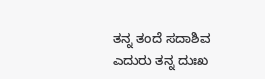ತನ್ನ ತಂದೆ ಸದಾಶಿವ ಎದುರು ತನ್ನ ದುಃಖ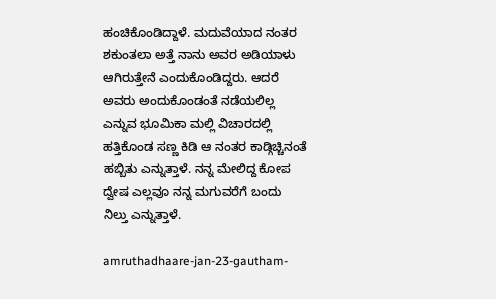ಹಂಚಿಕೊಂಡಿದ್ದಾಳೆ. ಮದುವೆಯಾದ ನಂತರ ಶಕುಂತಲಾ ಅತ್ತೆ ನಾನು ಅವರ ಅಡಿಯಾಳು ಆಗಿರುತ್ತೇನೆ ಎಂದುಕೊಂಡಿದ್ದರು. ಆದರೆ ಅವರು ಅಂದುಕೊಂಡಂತೆ ನಡೆಯಲಿಲ್ಲ ಎನ್ನುವ ಭೂಮಿಕಾ ಮಲ್ಲಿ ವಿಚಾರದಲ್ಲಿ ಹತ್ತಿಕೊಂಡ ಸಣ್ಣ ಕಿಡಿ ಆ ನಂತರ ಕಾಡ್ಗಿಚ್ಚಿನಂತೆ ಹಬ್ಬಿತು ಎನ್ನುತ್ತಾಳೆ. ನನ್ನ ಮೇಲಿದ್ದ ಕೋಪ ದ್ವೇಷ ಎಲ್ಲವೂ ನನ್ನ ಮಗುವರೆಗೆ ಬಂದು ನಿಲ್ತು ಎನ್ನುತ್ತಾಳೆ.

amruthadhaare-jan-23-gautham-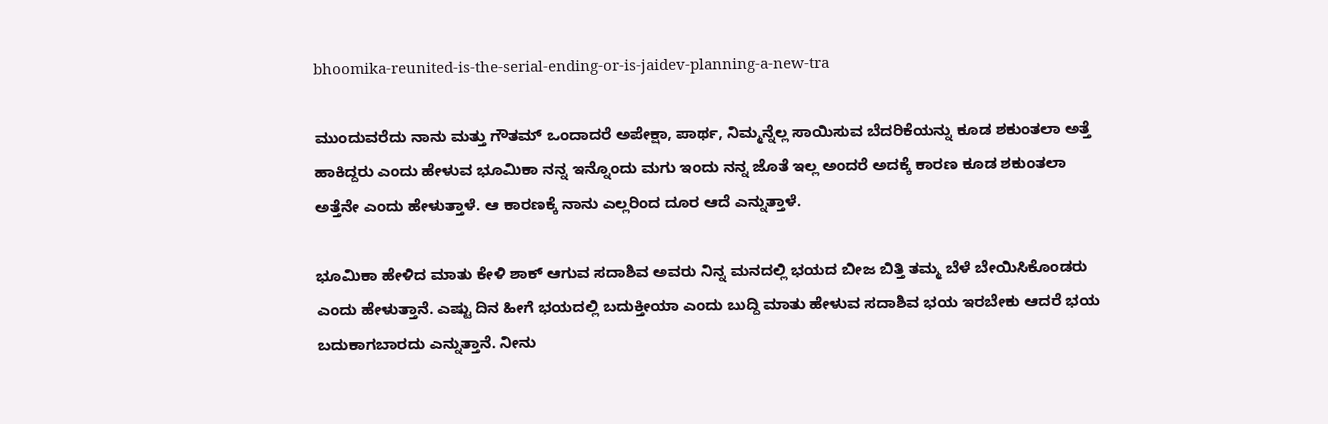bhoomika-reunited-is-the-serial-ending-or-is-jaidev-planning-a-new-tra

ಮುಂದುವರೆದು ನಾನು ಮತ್ತು ಗೌತಮ್ ಒಂದಾದರೆ ಅಪೇಕ್ಷಾ, ಪಾರ್ಥ, ನಿಮ್ಮನ್ನೆಲ್ಲ ಸಾಯಿಸುವ ಬೆದರಿಕೆಯನ್ನು ಕೂಡ ಶಕುಂತಲಾ ಅತ್ತೆ ಹಾಕಿದ್ದರು ಎಂದು ಹೇಳುವ ಭೂಮಿಕಾ ನನ್ನ ಇನ್ನೊಂದು ಮಗು ಇಂದು ನನ್ನ ಜೊತೆ ಇಲ್ಲ ಅಂದರೆ ಅದಕ್ಕೆ ಕಾರಣ ಕೂಡ ಶಕುಂತಲಾ ಅತ್ತೆನೇ ಎಂದು ಹೇಳುತ್ತಾಳೆ. ಆ ಕಾರಣಕ್ಕೆ ನಾನು ಎಲ್ಲರಿಂದ ದೂರ ಆದೆ ಎನ್ನುತ್ತಾಳೆ.

ಭೂಮಿಕಾ ಹೇಳಿದ ಮಾತು ಕೇಳಿ ಶಾಕ್ ಆಗುವ ಸದಾಶಿವ ಅವರು ನಿನ್ನ ಮನದಲ್ಲಿ ಭಯದ ಬೀಜ ಬಿತ್ತಿ ತಮ್ಮ ಬೆಳೆ ಬೇಯಿಸಿಕೊಂಡರು ಎಂದು ಹೇಳುತ್ತಾನೆ. ಎಷ್ಟು ದಿನ ಹೀಗೆ ಭಯದಲ್ಲಿ ಬದುಕ್ತೀಯಾ ಎಂದು ಬುದ್ದಿ ಮಾತು ಹೇಳುವ ಸದಾಶಿವ ಭಯ ಇರಬೇಕು ಆದರೆ ಭಯ ಬದುಕಾಗಬಾರದು ಎನ್ನುತ್ತಾನೆ. ನೀನು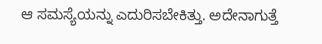ಆ ಸಮಸ್ಯೆಯನ್ನು ಎದುರಿಸಬೇಕಿತ್ತು. ಅದೇನಾಗುತ್ತೆ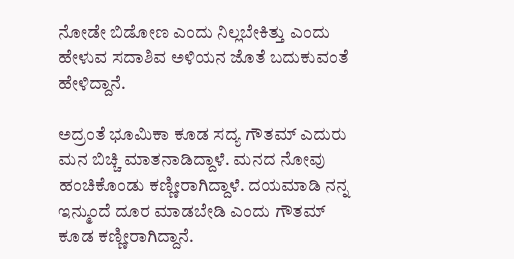ನೋಡೇ ಬಿಡೋಣ ಎಂದು ನಿಲ್ಲಬೇಕಿತ್ತು ಎಂದು ಹೇಳುವ ಸದಾಶಿವ ಅಳಿಯನ ಜೊತೆ ಬದುಕುವಂತೆ ಹೇಳಿದ್ದಾನೆ.

ಅದ್ರಂತೆ ಭೂಮಿಕಾ ಕೂಡ ಸದ್ಯ ಗೌತಮ್ ಎದುರು ಮನ ಬಿಚ್ಚಿ ಮಾತನಾಡಿದ್ದಾಳೆ. ಮನದ ನೋವು ಹಂಚಿಕೊಂಡು ಕಣ್ಣೀರಾಗಿದ್ದಾಳೆ. ದಯಮಾಡಿ ನನ್ನ ಇನ್ಮುಂದೆ ದೂರ ಮಾಡಬೇಡಿ ಎಂದು ಗೌತಮ್ ಕೂಡ ಕಣ್ಣೀರಾಗಿದ್ದಾನೆ.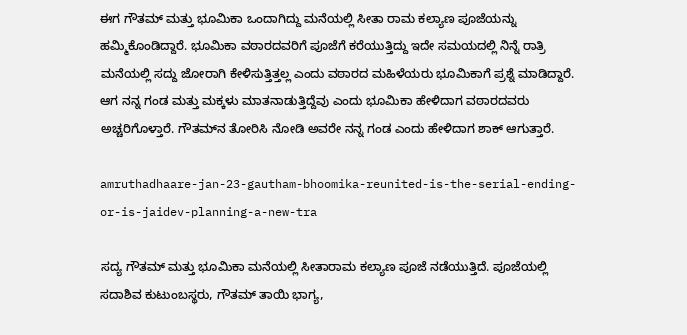ಈಗ ಗೌತಮ್ ಮತ್ತು ಭೂಮಿಕಾ ಒಂದಾಗಿದ್ದು ಮನೆಯಲ್ಲಿ ಸೀತಾ ರಾಮ ಕಲ್ಯಾಣ ಪೂಜೆಯನ್ನು ಹಮ್ಮಿಕೊಂಡಿದ್ದಾರೆ. ಭೂಮಿಕಾ ವಠಾರದವರಿಗೆ ಪೂಜೆಗೆ ಕರೆಯುತ್ತಿದ್ದು ಇದೇ ಸಮಯದಲ್ಲಿ ನಿನ್ನೆ ರಾತ್ರಿ ಮನೆಯಲ್ಲಿ ಸದ್ದು ಜೋರಾಗಿ ಕೇಳಿಸುತ್ತಿತ್ತಲ್ಲ ಎಂದು ವಠಾರದ ಮಹಿಳೆಯರು ಭೂಮಿಕಾಗೆ ಪ್ರಶ್ನೆ ಮಾಡಿದ್ದಾರೆ. ಆಗ ನನ್ನ ಗಂಡ ಮತ್ತು ಮಕ್ಕಳು ಮಾತನಾಡುತ್ತಿದ್ದೆವು ಎಂದು ಭೂಮಿಕಾ ಹೇಳಿದಾಗ ವಠಾರದವರು ಅಚ್ಚರಿಗೊಳ್ತಾರೆ. ಗೌತಮ್‌ನ ತೋರಿಸಿ ನೋಡಿ ಅವರೇ ನನ್ನ ಗಂಡ ಎಂದು ಹೇಳಿದಾಗ ಶಾಕ್ ಆಗುತ್ತಾರೆ.

amruthadhaare-jan-23-gautham-bhoomika-reunited-is-the-serial-ending-or-is-jaidev-planning-a-new-tra

ಸದ್ಯ ಗೌತಮ್ ಮತ್ತು ಭೂಮಿಕಾ ಮನೆಯಲ್ಲಿ ಸೀತಾರಾಮ ಕಲ್ಯಾಣ ಪೂಜೆ ನಡೆಯುತ್ತಿದೆ. ಪೂಜೆಯಲ್ಲಿ ಸದಾಶಿವ ಕುಟುಂಬಸ್ಥರು, ಗೌತಮ್‌ ತಾಯಿ ಭಾಗ್ಯ,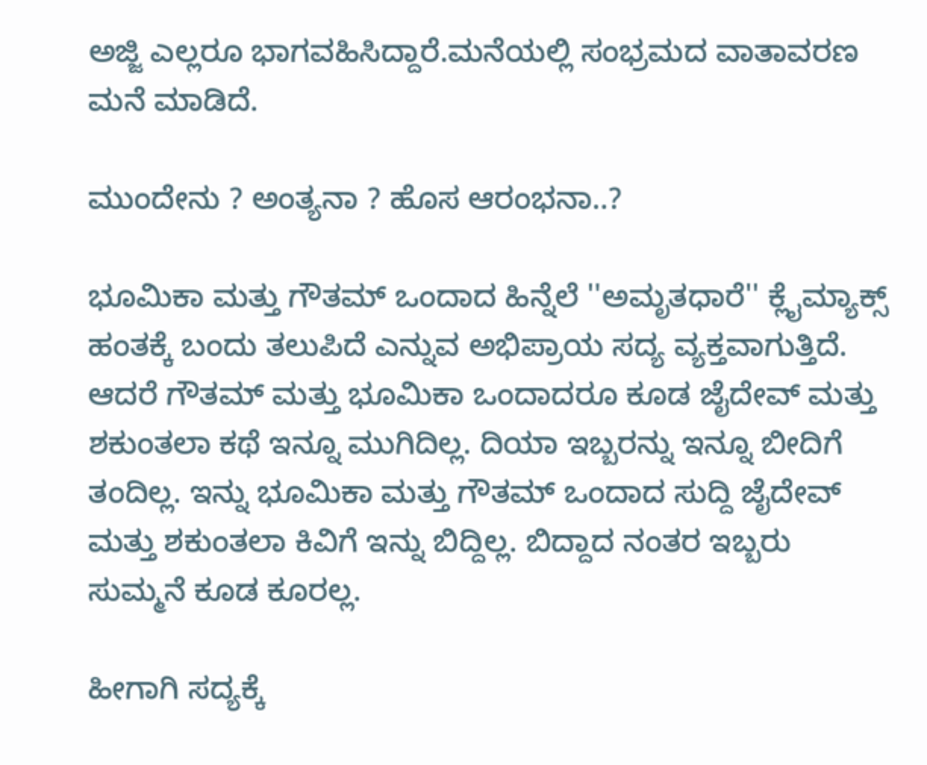ಅಜ್ಜಿ ಎಲ್ಲರೂ ಭಾಗವಹಿಸಿದ್ದಾರೆ.ಮನೆಯಲ್ಲಿ ಸಂಭ್ರಮದ ವಾತಾವರಣ ಮನೆ ಮಾಡಿದೆ.

ಮುಂದೇನು ? ಅಂತ್ಯನಾ ? ಹೊಸ ಆರಂಭನಾ..?

ಭೂಮಿಕಾ ಮತ್ತು ಗೌತಮ್ ಒಂದಾದ ಹಿನ್ನೆಲೆ ''ಅಮೃತಧಾರೆ'' ಕ್ಲೈಮ್ಯಾಕ್ಸ್ ಹಂತಕ್ಕೆ ಬಂದು ತಲುಪಿದೆ ಎನ್ನುವ ಅಭಿಪ್ರಾಯ ಸದ್ಯ ವ್ಯಕ್ತವಾಗುತ್ತಿದೆ. ಆದರೆ ಗೌತಮ್ ಮತ್ತು ಭೂಮಿಕಾ ಒಂದಾದರೂ ಕೂಡ ಜೈದೇವ್ ಮತ್ತು ಶಕುಂತಲಾ ಕಥೆ ಇನ್ನೂ ಮುಗಿದಿಲ್ಲ. ದಿಯಾ ಇಬ್ಬರನ್ನು ಇನ್ನೂ ಬೀದಿಗೆ ತಂದಿಲ್ಲ. ಇನ್ನು ಭೂಮಿಕಾ ಮತ್ತು ಗೌತಮ್ ಒಂದಾದ ಸುದ್ದಿ ಜೈದೇವ್ ಮತ್ತು ಶಕುಂತಲಾ ಕಿವಿಗೆ ಇನ್ನು ಬಿದ್ದಿಲ್ಲ. ಬಿದ್ದಾದ ನಂತರ ಇಬ್ಬರು ಸುಮ್ಮನೆ ಕೂಡ ಕೂರಲ್ಲ.

ಹೀಗಾಗಿ ಸದ್ಯಕ್ಕೆ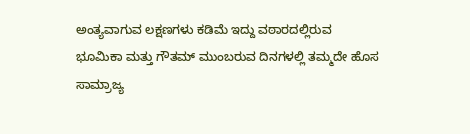ಅಂತ್ಯವಾಗುವ ಲಕ್ಷಣಗಳು ಕಡಿಮೆ ಇದ್ದು ವಠಾರದಲ್ಲಿರುವ ಭೂಮಿಕಾ ಮತ್ತು ಗೌತಮ್ ಮುಂಬರುವ ದಿನಗಳಲ್ಲಿ ತಮ್ಮದೇ ಹೊಸ ಸಾಮ್ರಾಜ್ಯ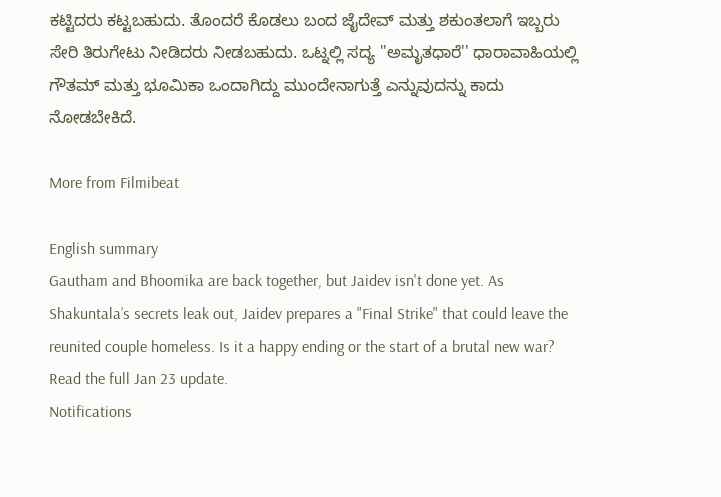ಕಟ್ಟಿದರು ಕಟ್ಟಬಹುದು. ತೊಂದರೆ ಕೊಡಲು ಬಂದ ಜೈದೇವ್ ಮತ್ತು ಶಕುಂತಲಾಗೆ ಇಬ್ಬರು ಸೇರಿ ತಿರುಗೇಟು ನೀಡಿದರು ನೀಡಬಹುದು. ಒಟ್ನಲ್ಲಿ ಸದ್ಯ ''ಅಮೃತಧಾರೆ'' ಧಾರಾವಾಹಿಯಲ್ಲಿ ಗೌತಮ್ ಮತ್ತು ಭೂಮಿಕಾ ಒಂದಾಗಿದ್ದು ಮುಂದೇನಾಗುತ್ತೆ ಎನ್ನುವುದನ್ನು ಕಾದು ನೋಡಬೇಕಿದೆ.

More from Filmibeat

English summary
Gautham and Bhoomika are back together, but Jaidev isn't done yet. As Shakuntala’s secrets leak out, Jaidev prepares a "Final Strike" that could leave the reunited couple homeless. Is it a happy ending or the start of a brutal new war? Read the full Jan 23 update.
Notifications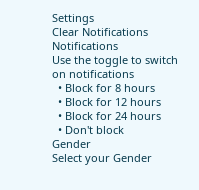Settings
Clear Notifications
Notifications
Use the toggle to switch on notifications
  • Block for 8 hours
  • Block for 12 hours
  • Block for 24 hours
  • Don't block
Gender
Select your Gender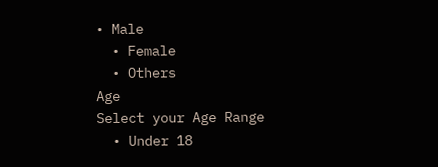• Male
  • Female
  • Others
Age
Select your Age Range
  • Under 18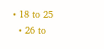• 18 to 25
  • 26 to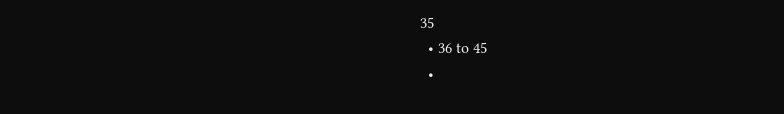35
  • 36 to 45
  •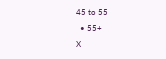45 to 55
  • 55+
X